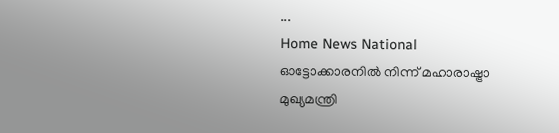...
Home News National ഓട്ടോക്കാരനില്‍ നിന്ന് മഹാരാഷ്ട്രാ മുഖ്യമന്ത്രി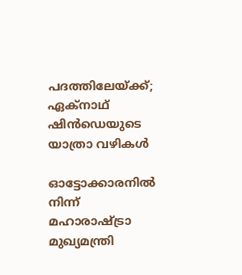പദത്തിലേയ്ക്ക്; ഏക്നാഥ് ഷിന്‍ഡെയുടെ യാത്രാ വഴികൾ

ഓട്ടോക്കാരനില്‍ നിന്ന് മഹാരാഷ്ട്രാ മുഖ്യമന്ത്രി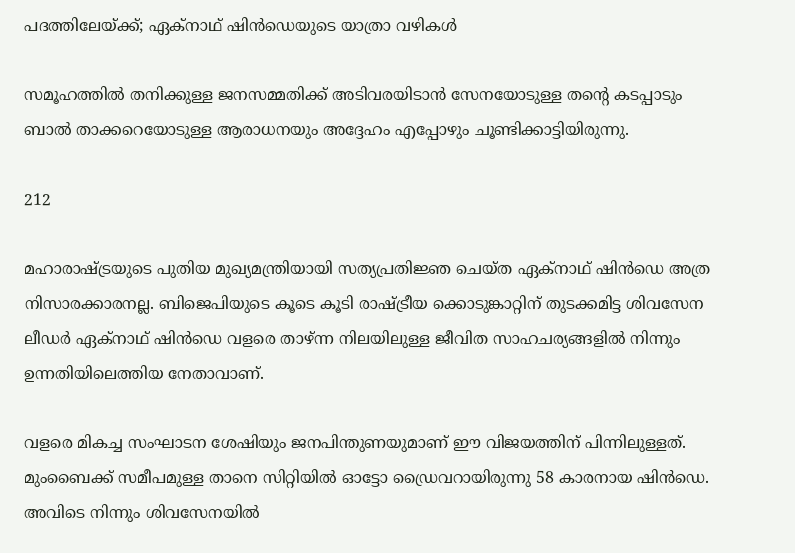പദത്തിലേയ്ക്ക്; ഏക്നാഥ് ഷിന്‍ഡെയുടെ യാത്രാ വഴികൾ

സമൂഹത്തിൽ തനിക്കുള്ള ജനസമ്മതിക്ക് അടിവരയിടാന്‍ സേനയോടുള്ള തന്റെ കടപ്പാടും ബാല്‍ താക്കറെയോടുള്ള ആരാധനയും അദ്ദേഹം എപ്പോഴും ചൂണ്ടിക്കാട്ടിയിരുന്നു.

212

മഹാരാഷ്ട്രയുടെ പുതിയ മുഖ്യമന്ത്രിയായി സത്യപ്രതിജ്ഞ ചെയ്ത ഏക്നാഥ് ഷിന്‍ഡെ അത്ര നിസാരക്കാരനല്ല. ബിജെപിയുടെ കൂടെ കൂടി രാഷ്ട്രീയ ക്കൊടുങ്കാറ്റിന് തുടക്കമിട്ട ശിവസേന ലീഡര്‍ ഏക്‌നാഥ് ഷിന്‍ഡെ വളരെ താഴ്ന്ന നിലയിലുള്ള ജീവിത സാഹചര്യങ്ങളില്‍ നിന്നും ഉന്നതിയിലെത്തിയ നേതാവാണ്.

വളരെ മികച്ച സംഘാടന ശേഷിയും ജനപിന്തുണയുമാണ് ഈ വിജയത്തിന് പിന്നിലുള്ളത്. മുംബൈക്ക് സമീപമുള്ള താനെ സിറ്റിയില്‍ ഓട്ടോ ഡ്രൈവറായിരുന്നു 58 കാരനായ ഷിന്‍ഡെ. അവിടെ നിന്നും ശിവസേനയില്‍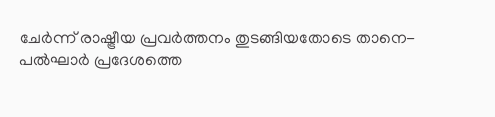ചേര്‍ന്ന് രാഷ്ട്രീയ പ്രവര്‍ത്തനം തുടങ്ങിയതോടെ താനെ-പല്‍ഘാര്‍ പ്രദേശത്തെ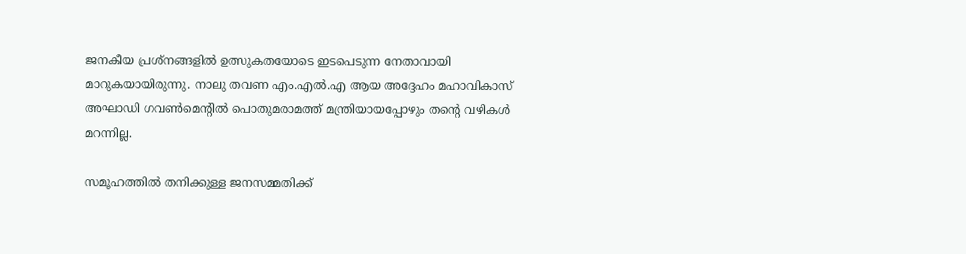ജനകീയ പ്രശ്‌നങ്ങളില്‍ ഉത്സുകതയോടെ ഇടപെടുന്ന നേതാവായി മാറുകയായിരുന്നു. നാലു തവണ എം.എല്‍.എ ആയ അദ്ദേഹം മഹാവികാസ് അഘാഡി ഗവണ്‍മെന്റില്‍ പൊതുമരാമത്ത് മന്ത്രിയായപ്പോഴും തന്റെ വഴികള്‍ മറന്നില്ല.

സമൂഹത്തിൽ തനിക്കുള്ള ജനസമ്മതിക്ക്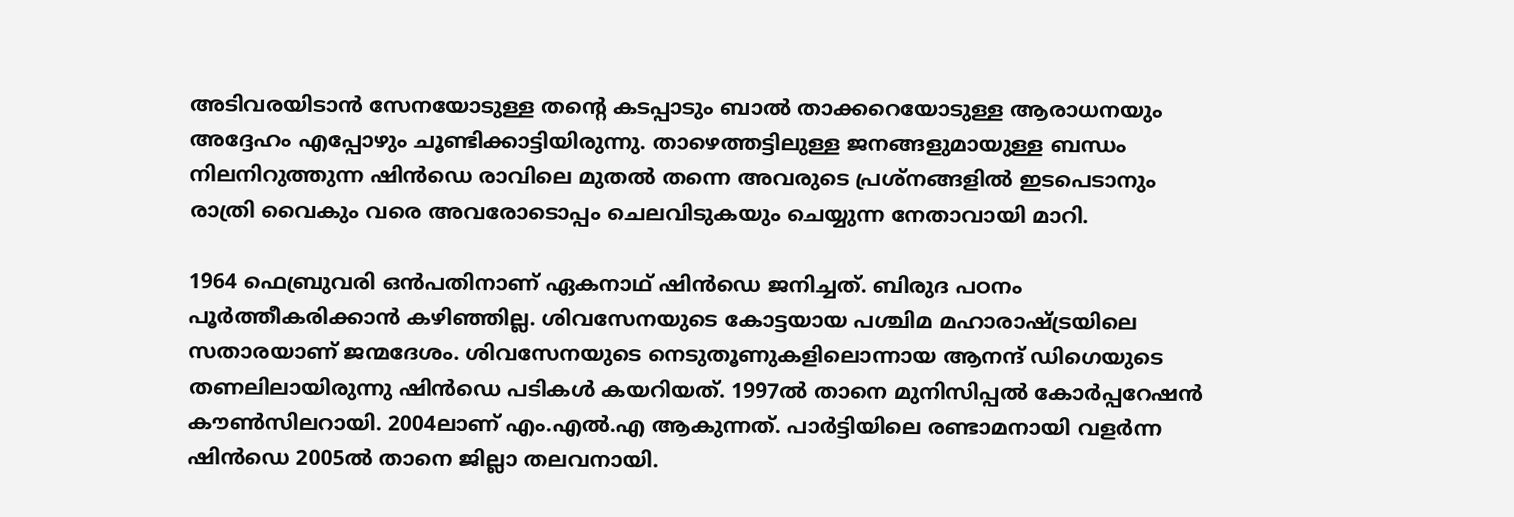അടിവരയിടാന്‍ സേനയോടുള്ള തന്റെ കടപ്പാടും ബാല്‍ താക്കറെയോടുള്ള ആരാധനയും അദ്ദേഹം എപ്പോഴും ചൂണ്ടിക്കാട്ടിയിരുന്നു. താഴെത്തട്ടിലുള്ള ജനങ്ങളുമായുള്ള ബന്ധം നിലനിറുത്തുന്ന ഷിന്‍ഡെ രാവിലെ മുതല്‍ തന്നെ അവരുടെ പ്രശ്‌നങ്ങളില്‍ ഇടപെടാനും രാത്രി വൈകും വരെ അവരോടൊപ്പം ചെലവിടുകയും ചെയ്യുന്ന നേതാവായി മാറി.

1964 ഫെബ്രുവരി ഒന്‍പതിനാണ് ഏകനാഥ് ഷിന്‍ഡെ ജനിച്ചത്. ബിരുദ പഠനം പൂര്‍ത്തീകരിക്കാന്‍ കഴിഞ്ഞില്ല. ശിവസേനയുടെ കോട്ടയായ പശ്ചിമ മഹാരാഷ്ട്രയിലെ സതാരയാണ് ജന്മദേശം. ശിവസേനയുടെ നെടുതൂണുകളിലൊന്നായ ആനന്ദ് ഡിഗെയുടെ തണലിലായിരുന്നു ഷിന്‍ഡെ പടികള്‍ കയറിയത്. 1997ല്‍ താനെ മുനിസിപ്പല്‍ കോര്‍പ്പറേഷന്‍ കൗണ്‍സിലറായി. 2004ലാണ് എം.എല്‍.എ ആകുന്നത്. പാര്‍ട്ടിയിലെ രണ്ടാമനായി വളര്‍ന്ന ഷിന്‍ഡെ 2005ല്‍ താനെ ജില്ലാ തലവനായി.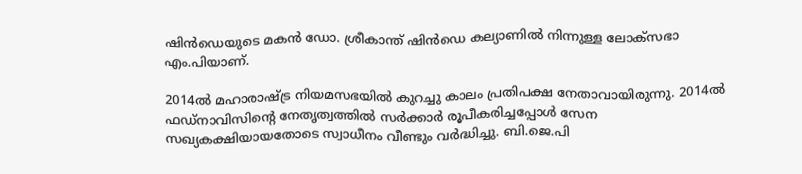ഷിന്‍ഡെയുടെ മകന്‍ ഡോ. ശ്രീകാന്ത് ഷിന്‍ഡെ കല്യാണില്‍ നിന്നുള്ള ലോക്സഭാ എം.പിയാണ്.

2014ല്‍ മഹാരാഷ്ട്ര നിയമസഭയില്‍ കുറച്ചു കാലം പ്രതിപക്ഷ നേതാവായിരുന്നു. 2014ല്‍ ഫഡ്‌നാവിസിന്റെ നേതൃത്വത്തില്‍ സര്‍ക്കാര്‍ രൂപീകരിച്ചപ്പോള്‍ സേന സഖ്യകക്ഷിയായതോടെ സ്വാധീനം വീണ്ടും വര്‍ദ്ധിച്ചു. ബി.ജെ.പി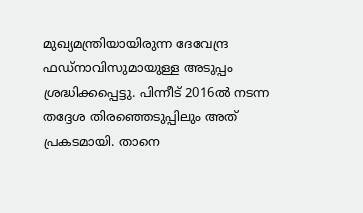മുഖ്യമന്ത്രിയായിരുന്ന ദേവേന്ദ്ര ഫഡ്‌നാവിസുമായുള്ള അടുപ്പം ശ്രദ്ധിക്കപ്പെട്ടു. പിന്നീട് 2016ല്‍ നടന്ന തദ്ദേശ തിരഞ്ഞെടുപ്പിലും അത് പ്രകടമായി. താനെ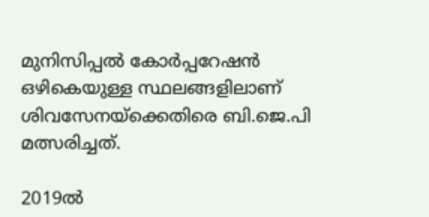മുനിസിപ്പല്‍ കോര്‍പ്പറേഷന്‍ ഒഴികെയുള്ള സ്ഥലങ്ങളിലാണ് ശിവസേനയ്‌ക്കെതിരെ ബി.ജെ.പി മത്സരിച്ചത്.

2019ല്‍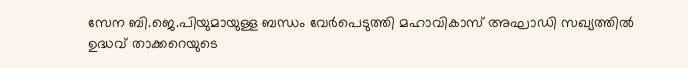സേന ബി.ജെ.പിയുമായുള്ള ബന്ധം വേര്‍പെടുത്തി മഹാവികാസ് അഘാഡി സഖ്യത്തില്‍ ഉദ്ധവ് താക്കറെയുടെ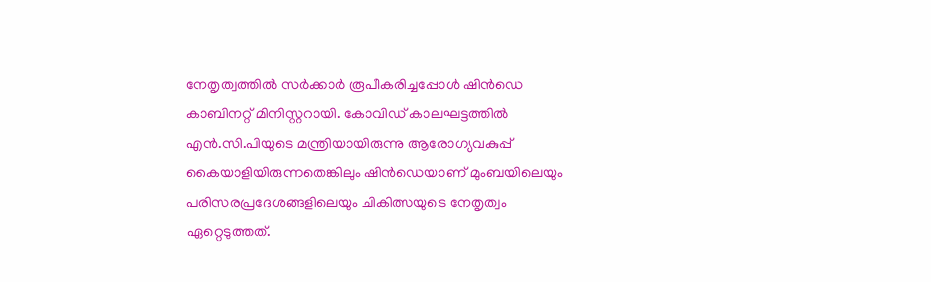നേതൃത്വത്തില്‍ സര്‍ക്കാര്‍ രൂപീകരിച്ചപ്പോള്‍ ഷിന്‍ഡെ കാബിനറ്റ് മിനിസ്റ്ററായി. കോവിഡ് കാലഘട്ടത്തില്‍ എന്‍.സി.പിയുടെ മന്ത്രിയായിരുന്നു ആരോഗ്യവകുപ്പ് കൈയാളിയിരുന്നതെങ്കിലും ഷിന്‍ഡെയാണ് മുംബയിലെയും പരിസരപ്രദേശങ്ങളിലെയും ചികിത്സയുടെ നേതൃത്വം ഏറ്റെടുത്തത്.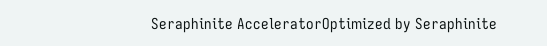Seraphinite AcceleratorOptimized by Seraphinite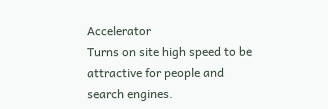Accelerator
Turns on site high speed to be attractive for people and search engines.